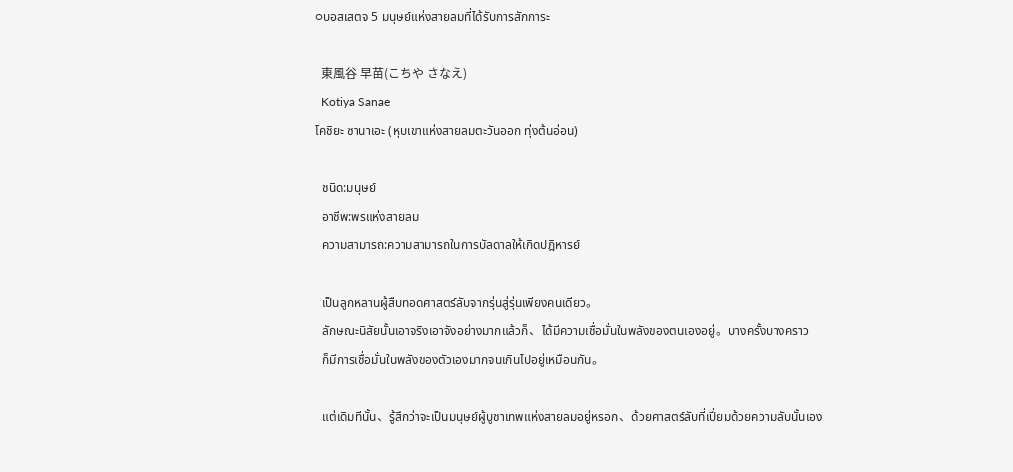○บอสเสตจ 5 มนุษย์แห่งสายลมที่ได้รับการสักการะ

  東風谷 早苗(こちや さなえ)
  Kotiya Sanae
โคชิยะ ซานาเอะ (หุบเขาแห่งสายลมตะวันออก ทุ่งต้นอ่อน)

  ชนิด:มนุษย์
  อาชีพ:พรแห่งสายลม
  ความสามารถ:ความสามารถในการบัลดาลให้เกิดปฎิหารย์

  เป็นลูกหลานผู้สืบทอดศาสตร์ลับจากรุ่นสู่รุ่นเพียงคนเดียว。
  ลักษณะนิสัยนั้นเอาจริงเอาจังอย่างมากแล้วก็、ได้มีความเชื่อมั่นในพลังของตนเองอยู่。บางครั้งบางคราว
  ก็มีการเชื่อมั่นในพลังของตัวเองมากจนเกินไปอยู่เหมือนกัน。

  แต่เดิมทีนั้น、รู้สึกว่าจะเป็นมนุษย์ผู้บูชาเทพแห่งสายลมอยู่หรอก、ด้วยศาสตร์ลับที่เปี่ยมด้วยความลับนั้นเอง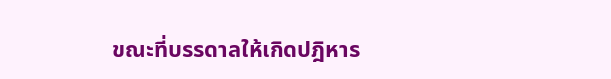ขณะที่บรรดาลให้เกิดปฎิหาร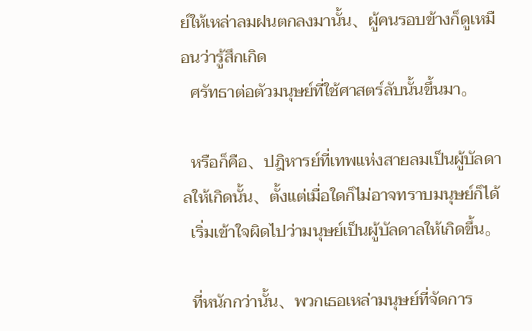ย์ให้เหล่าลมฝนตกลงมานั้น、ผู้คนรอบข้างก็ดูเหมือนว่ารู้สึกเกิด
  ศรัทธาต่อตัวมนุษย์ที่ใช้ศาสตร์ลับนั้นขึ้นมา。

  หรือก็คือ、ปฎิหารย์ที่เทพแห่งสายลมเป็นผู้บัลดาลให้เกิดนั้น、ตั้งแต่เมื่อใดก็ไม่อาจทราบมนุษย์ก็ได้
  เริ่มเข้าใจผิดไปว่ามนุษย์เป็นผู้บัลดาลให้เกิดขึ้น。

  ที่หนักกว่านั้น、พวกเธอเหล่ามนุษย์ที่จัดการ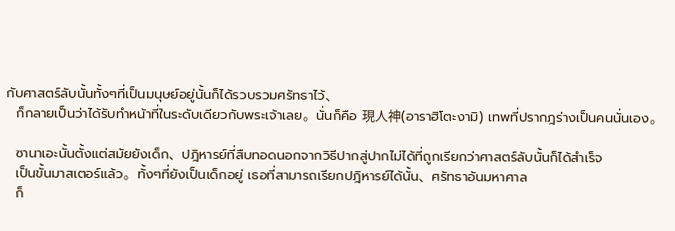กับศาสตร์ลับนั้นทั้งๆที่เป็นมนุษย์อยู่นั้นก็ได้รวบรวมศรัทธาไว้、
  ก็กลายเป็นว่าได้รับทำหน้าที่ในระดับเดียวกับพระเจ้าเลย。นั่นก็คือ 現人神(อาราฮิโตะงามิ) เทพที่ปรากฎร่างเป็นคนนั่นเอง。

  ซานาเอะนั้นตั้งแต่สมัยยังเด็ก、ปฎิหารย์ที่สืบทอดนอกจากวิธีปากสู่ปากไม่ได้ที่ถูกเรียกว่าศาสตร์ลับนั้นก็ได้สำเร็จ
  เป็นขั้นมาสเตอร์แล้ว。ทั้งๆที่ยังเป็นเด็กอยู่ เธอที่สามารถเรียกปฎิหารย์ได้นั้น、ศรัทธาอันมหาศาล
  ก็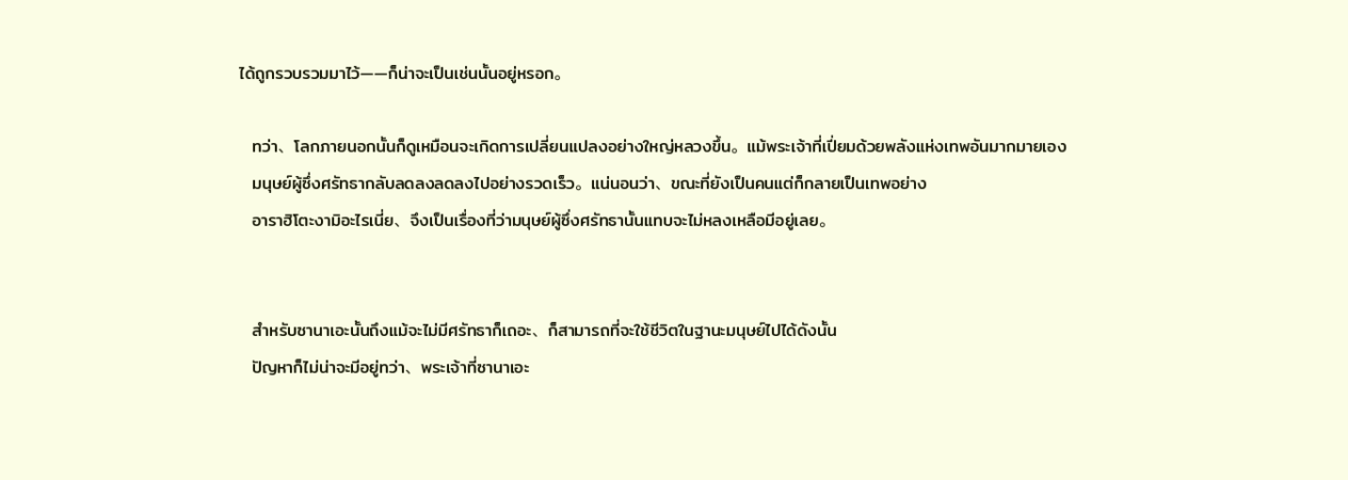ได้ถูกรวบรวมมาไว้――ก็น่าจะเป็นเช่นนั้นอยู่หรอก。

  ทว่า、โลกภายนอกนั้นก็ดูเหมือนจะเกิดการเปลี่ยนแปลงอย่างใหญ่หลวงขึ้น。แม้พระเจ้าที่เปี่ยมด้วยพลังแห่งเทพอันมากมายเอง
  มนุษย์ผู้ซึ่งศรัทธากลับลดลงลดลงไปอย่างรวดเร็ว。แน่นอนว่า、ขณะที่ยังเป็นคนแต่ก็กลายเป็นเทพอย่าง
  อาราฮิโตะงามิอะไรเนี่ย、จึงเป็นเรื่องที่ว่ามนุษย์ผู้ซึ่งศรัทธานั้นแทบจะไม่หลงเหลือมีอยู่เลย。


  สำหรับซานาเอะนั้นถึงแม้จะไม่มีศรัทธาก็เถอะ、ก็สามารถที่จะใช้ชีวิตในฐานะมนุษย์ไปได้ดังนั้น
  ปัญหาก็ไม่น่าจะมีอยู่ทว่า、พระเจ้าที่ซานาเอะ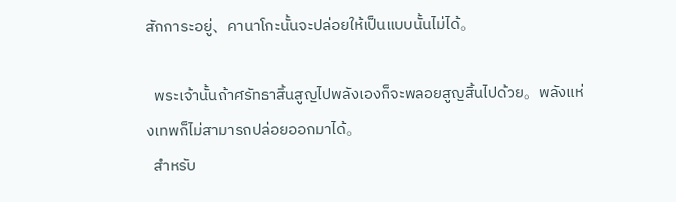สักการะอยู่、คานาโกะนั้นจะปล่อยให้เป็นแบบนั้นไม่ได้。

  พระเจ้านั้นถ้าศรัทธาสิ้นสูญไปพลังเองก็จะพลอยสูญสิ้นไปด้วย。พลังแห่งเทพก็ไม่สามารถปล่อยออกมาได้。
  สำหรับ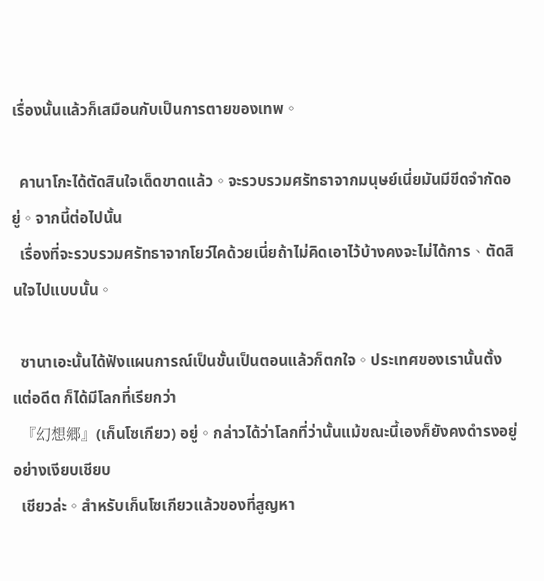เรื่องนั้นแล้วก็เสมือนกับเป็นการตายของเทพ。

  คานาโกะได้ตัดสินใจเด็ดขาดแล้ว。จะรวบรวมศรัทธาจากมนุษย์เนี่ยมันมีขีดจำกัดอยู่。จากนี้ต่อไปนั้น
  เรื่องที่จะรวบรวมศรัทธาจากโยว์ไคด้วยเนี่ยถ้าไม่คิดเอาไว้บ้างคงจะไม่ได้การ、ตัดสินใจไปแบบนั้น。

  ซานาเอะนั้นได้ฟังแผนการณ์เป็นขั้นเป็นตอนแล้วก็ตกใจ。ประเทศของเรานั้นตั้งแต่อดีต ก็ได้มีโลกที่เรียกว่า
  『幻想郷』(เก็นโซเกียว) อยู่。กล่าวได้ว่าโลกที่ว่านั้นแม้ขณะนี้เองก็ยังคงดำรงอยู่อย่างเงียบเชียบ
  เชียวล่ะ。สำหรับเก็นโซเกียวแล้วของที่สูญหา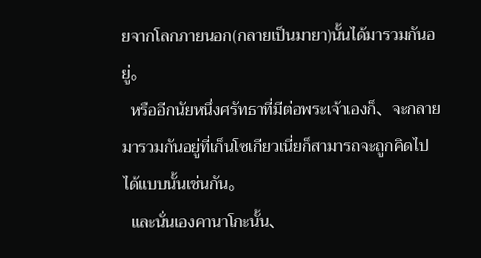ยจากโลกภายนอก(กลายเป็นมายา)นั้นได้มารวมกันอยู่。
  หรืออีกนัยหนึ่งศรัทธาที่มีต่อพระเจ้าเองก็、จะกลายมารวมกันอยู่ที่เก็นโซเกียวเนี่ยก็สามารถจะถูกคิดไปได้แบบนั้นเช่นกัน。
  และนั่นเองคานาโกะนั้น、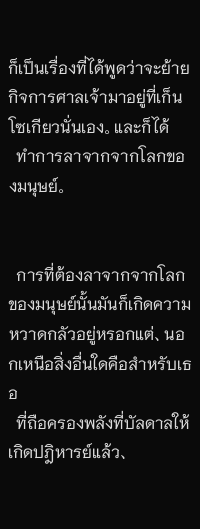ก็เป็นเรื่องที่ได้พูดว่าจะย้ายกิจการศาลเจ้ามาอยู่ที่เก็นโซเกียวนั่นเอง。และก็ได้
  ทำการลาจากจากโลกของมนุษย์。


  การที่ต้องลาจากจากโลกของมนุษย์นั้นมันก็เกิดความหวาดกลัวอยู่หรอกแต่、นอกเหนือสิ่งอื่นใดคือสำหรับเธอ
  ที่ถือครองพลังที่บัลดาลให้เกิดปฎิหารย์แล้ว、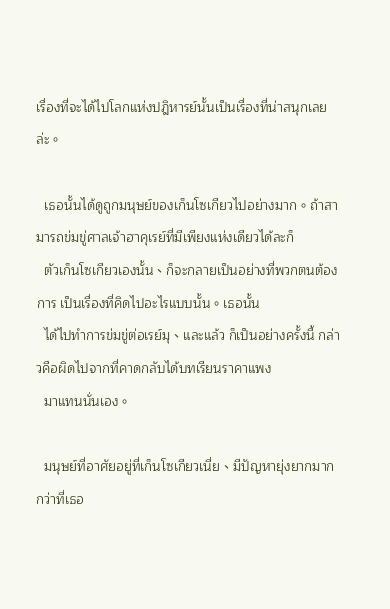เรื่องที่จะได้ไปโลกแห่งปฎิหารย์นั้นเป็นเรื่องที่น่าสนุกเลยล่ะ。

  เธอนั้นได้ดูถูกมนุษย์ของเก็นโซเกียวไปอย่างมาก。ถ้าสามารถข่มขู่ศาลเจ้าฮาคุเรย์ที่มีเพียงแห่งเดียวได้ละก็
  ตัวเก็นโซเกียวเองนั้น、ก็จะกลายเป็นอย่างที่พวกตนต้องการ เป็นเรื่องที่คิดไปอะไรแบบนั้น。เธอนั้น
  ได้ไปทำการข่มขู่ต่อเรย์มุ、และแล้ว ก็เป็นอย่างครั้งนี้ กล่าวคือผิดไปจากที่คาดกลับได้บทเรียนราคาแพง
  มาแทนนั่นเอง。

  มนุษย์ที่อาศัยอยู่ที่เก็นโซเกียวเนี่ย、มีปัญหายุ่งยากมากกว่าที่เธอ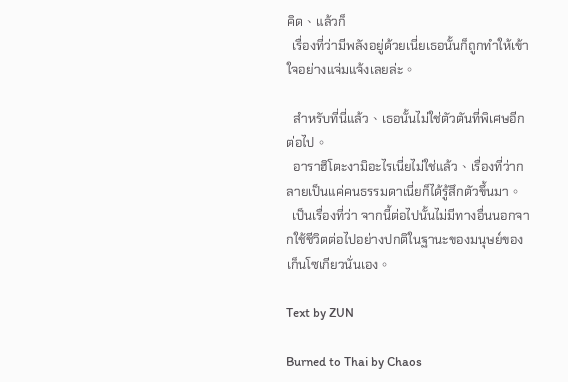คิด、แล้วก็
  เรื่องที่ว่ามีพลังอยู่ด้วยเนี่ยเธอนั้นก็ถูกทำให้เข้าใจอย่างแจ่มแจ้งเลยล่ะ。

  สำหรับที่นี่แล้ว、เธอนั้นไม่ใช่ตัวตันที่พิเศษอีกต่อไป。
  อาราฮิโตะงามิอะไรเนี่ยไม่ใช่แล้ว、เรื่องที่ว่ากลายเป็นแค่คนธรรมดาเนี่ยก็ได้รู้สึกตัวขึ้นมา。
  เป็นเรื่องที่ว่า จากนี้ต่อไปนั้นไม่มีทางอื่นนอกจากใช้ชีวิตต่อไปอย่างปกติในฐานะของมนุษย์ของเก็นโซเกียวนั่นเอง。

Text by ZUN

Burned to Thai by Chaos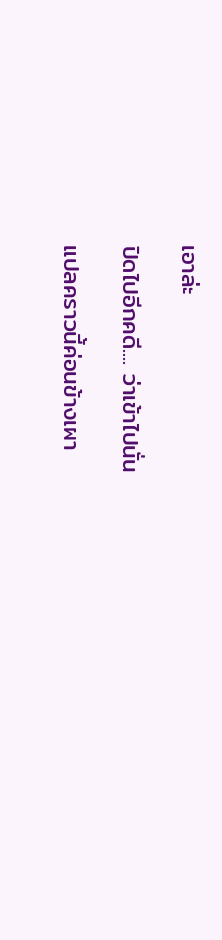เอาล่ะ

ปิดไปอีกคดี.... ว่าเข้าไปนั่น

แปลคราวนี้ค่อนข้างเผา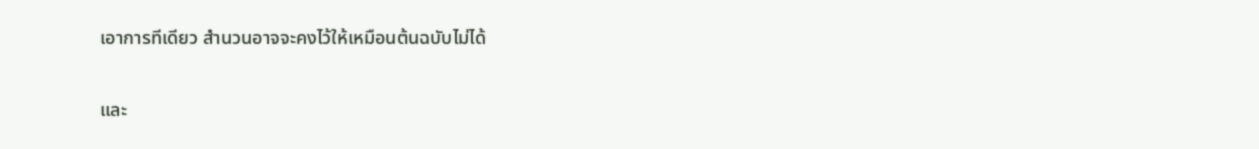เอาการทีเดียว สำนวนอาจจะคงไว้ให้เหมือนต้นฉบับไม่ได้

และ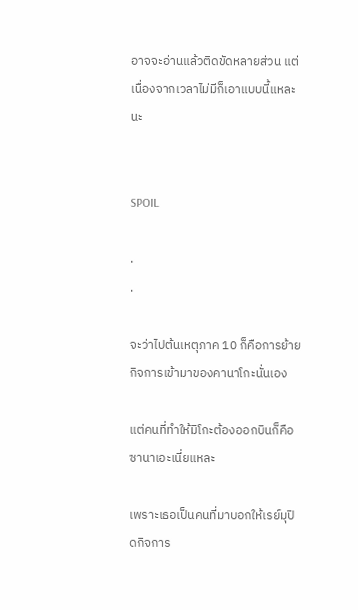อาจจะอ่านแล้วติดขัดหลายส่วน แต่เนื่องจากเวลาไม่มีก็เอาแบบนี้แหละนะ


SPOIL

.
.

จะว่าไปต้นเหตุภาค 10 ก็คือการย้ายกิจการเข้ามาของคานาโกะนั่นเอง

แต่คนที่ทำให้มิโกะต้องออกบินก็คือ ซานาเอะเนี่ยแหละ

เพราะเธอเป็นคนที่มาบอกให้เรย์มุปิดกิจการ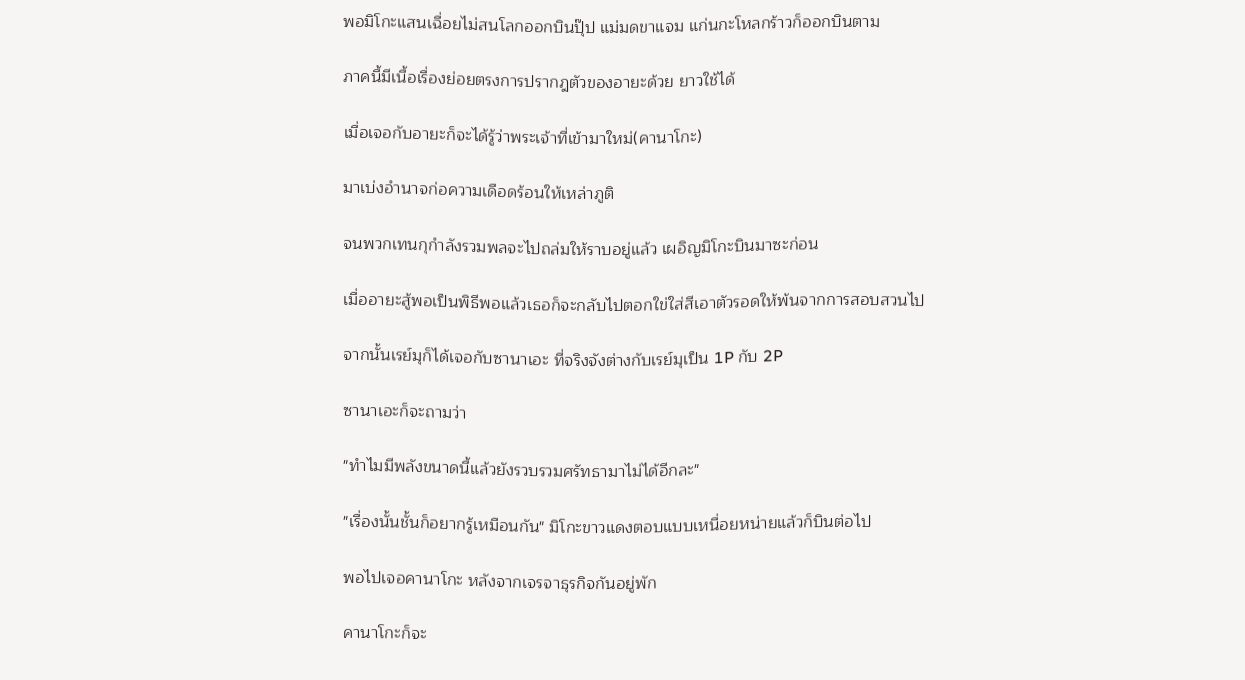พอมิโกะแสนเฉื่อยไม่สนโลกออกบินปุ๊ป แม่มดขาแจม แก่นกะโหลกร้าวก็ออกบินตาม

ภาคนี้มีเนื้อเรื่องย่อยตรงการปรากฎตัวของอายะด้วย ยาวใช้ได้

เมื่อเจอกับอายะก็จะได้รู้ว่าพระเจ้าที่เข้ามาใหม่(คานาโกะ)

มาเบ่งอำนาจก่อความเดือดร้อนให้เหล่าภูติ

จนพวกเทนกุกำลังรวมพลจะไปถล่มให้ราบอยู่แล้ว เผอิญมิโกะบินมาซะก่อน

เมื่ออายะสู้พอเป็นพิธีพอแล้วเธอก็จะกลับไปตอกใข่ใส่สีเอาตัวรอดให้พ้นจากการสอบสวนไป

จากนั้นเรย์มุก็ได้เจอกับซานาเอะ ที่จริงจังต่างกับเรย์มุเป็น 1P กับ 2P

ซานาเอะก็จะถามว่า

"ทำไมมีพลังขนาดนี้แล้วยังรวบรวมศรัทธามาไม่ได้อีกละ"

"เรื่องนั้นชั้นก็อยากรู้เหมือนกัน" มิโกะขาวแดงตอบแบบเหนื่อยหน่ายแล้วก็บินต่อไป

พอไปเจอคานาโกะ หลังจากเจรจาธุรกิจกันอยู่พัก

คานาโกะก็จะ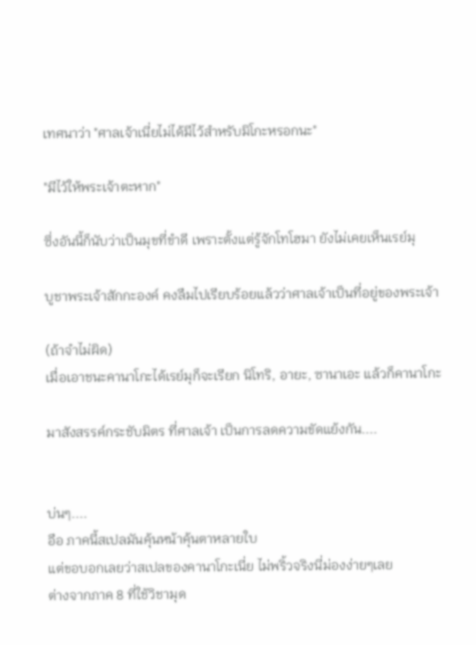เทศนาว่า "ศาลเจ้าเนี่ยไม่ได้มีไว้สำหรับมิโกะหรอกนะ"

"มีไว้ให้พระเจ้าตะหาก"

ซึ่งอันนี้ก็นับว่าเป็นมุขที่ขำดี เพราะตั้งแต่รู้จักโทโฮมา ยังไม่เคยเห็นเรย์มุ

บูชาพระเจ้าสักกะองค์ คงลืมไปเรียบร้อยแล้วว่าศาลเจ้าเป็นที่อยู่ของพระเจ้า

(ถ้าจำไม่ผิด)
เมื่อเอาชนะคานาโกะได้เรย์มุก็จะเรียก นิโทริ, อายะ, ซานาเอะ แล้วก็คานาโกะ

มาสังสรรค์กระชับมิตร ที่ศาลเจ้า เป็นการลดความขัดแย้งกัน....


บ่นๆ....
อือ ภาคนี้สเปลมันคุ้นหน้าคุ้นตาหลายใบ
แต่ขอบอกเลยว่าสเปลของคานาโกะเนี่ย ไม่พริ้วจริงนี่ม่องง่ายๆเลย
ต่างจากภาค 8 ที่ใช้วิชามุด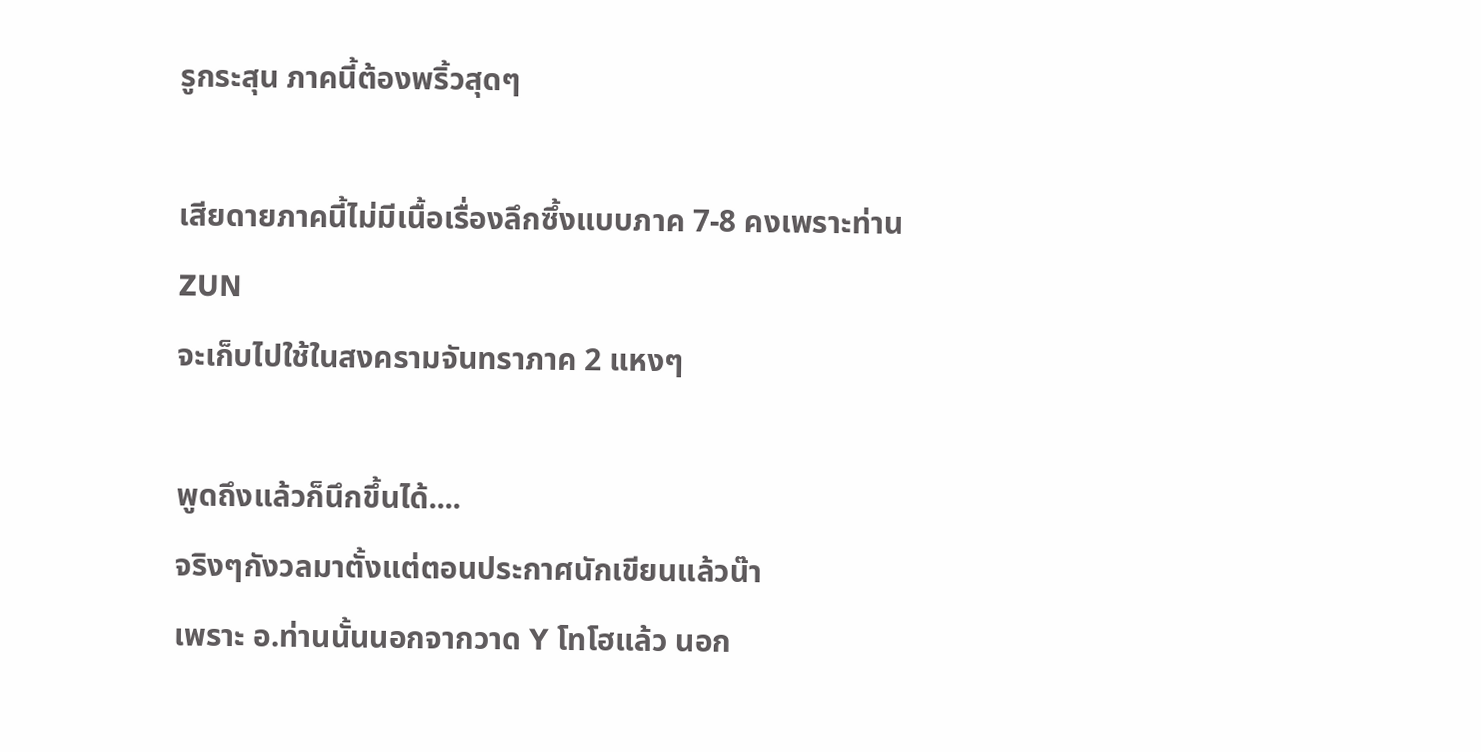รูกระสุน ภาคนี้ต้องพริ้วสุดๆ

เสียดายภาคนี้ไม่มีเนื้อเรื่องลึกซึ้งแบบภาค 7-8 คงเพราะท่าน ZUN
จะเก็บไปใช้ในสงครามจันทราภาค 2 แหงๆ

พูดถึงแล้วก็นึกขึ้นได้....
จริงๆกังวลมาตั้งแต่ตอนประกาศนักเขียนแล้วน๊า
เพราะ อ.ท่านนั้นนอกจากวาด Y โทโฮแล้ว นอก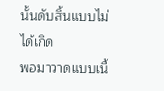นั้นดับสิ้นแบบไม่ได้เกิด
พอมาวาดแบบเนื้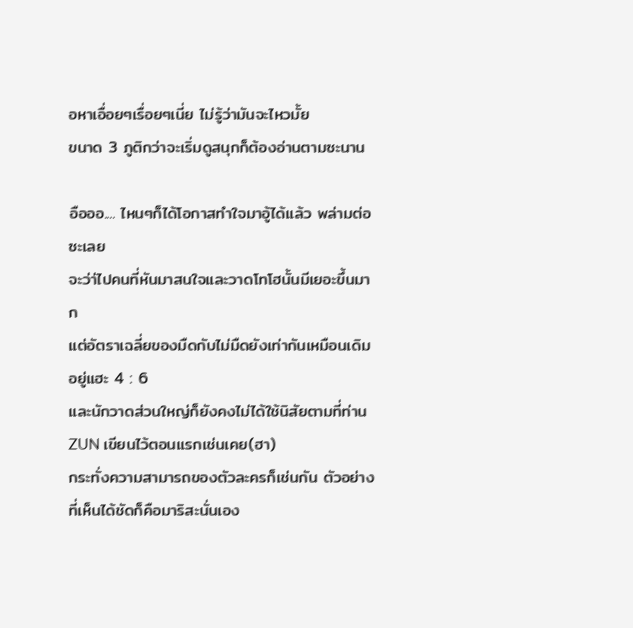อหาเอื่อยๆเรื่อยๆเนี่ย ไม่รู้ว่ามันจะไหวมั้ย
ขนาด 3 ภูติกว่าจะเริ่มดูสนุกก็ต้องอ่านตามซะนาน

อือออ.... ไหนๆก็ได้โอกาสทำใจมาอู้ได้แล้ว พล่ามต่อซะเลย
จะว่า่ไปคนที่หันมาสนใจและวาดโทโฮนั้นมีเยอะขึ้นมาก
แต่อัตราเฉลี่ยของมืดกับไม่มืดยังเท่ากันเหมือนเดิมอยู่แฮะ 4 : 6
และนักวาดส่วนใหญ่ก็ยังคงไม่ได้ใช้นิสัยตามที่ท่าน ZUN เขียนไว้ตอนแรกเช่นเคย(ฮา)
กระทั่งความสามารถของตัวละครก็เช่นกัน ตัวอย่างที่เห็นได้ชัดก็คือมาริสะนั่นเอง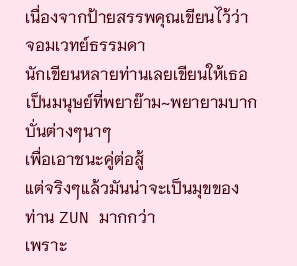เนื่องจากป้ายสรรพคุณเขียนไว้ว่า จอมเวทย์ธรรมดา
นักเขียนหลายท่านเลยเขียนให้เธอเป็นมนุษย์ที่พยาย๊าม~พยายามบากบั่นต่างๆนาๆ
เพื่อเอาชนะคู่ต่อสู้
แต่จริงๆแล้วมันน่าจะเป็นมุขของท่าน ZUN มากกว่า
เพราะ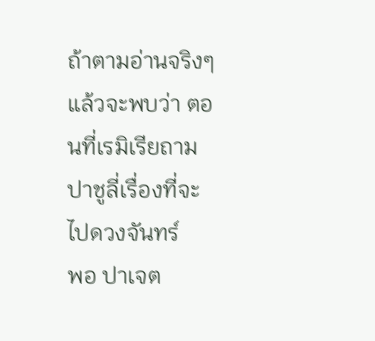ถ้าตามอ่านจริงๆแล้วจะพบว่า ตอนที่เรมิเรียถามปาชูลี่เรื่องที่จะไปดวงจันทร์
พอ ปาเจต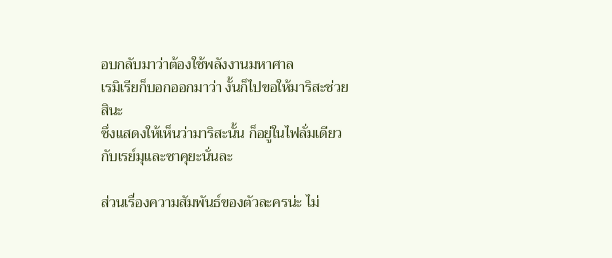อบกลับมาว่าต้องใช้พลังงานมหาศาล
เรมิเรียก็บอกออกมาว่า งั้นก็ไปขอให้มาริสะช่วยสินะ
ซึ่งแสดงให้เห็นว่ามาริสะนั้น ก็อยู่ในไฟลั่มเดียวกับเรย์มุและซาคุยะนั่นละ

ส่วนเรื่องความสัมพันธ์ของตัวละครน่ะ ไม่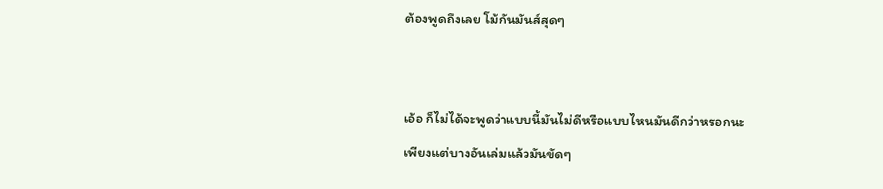ต้องพูดถึงเลย โม้กันมันส์สุดๆ


เอ้อ ก็ไม่ได้จะพูดว่าแบบนี้มันไม่ดีหรือแบบไหนมันดีกว่าหรอกนะ
เพียงแต่บางอันเล่มแล้วมันขัดๆ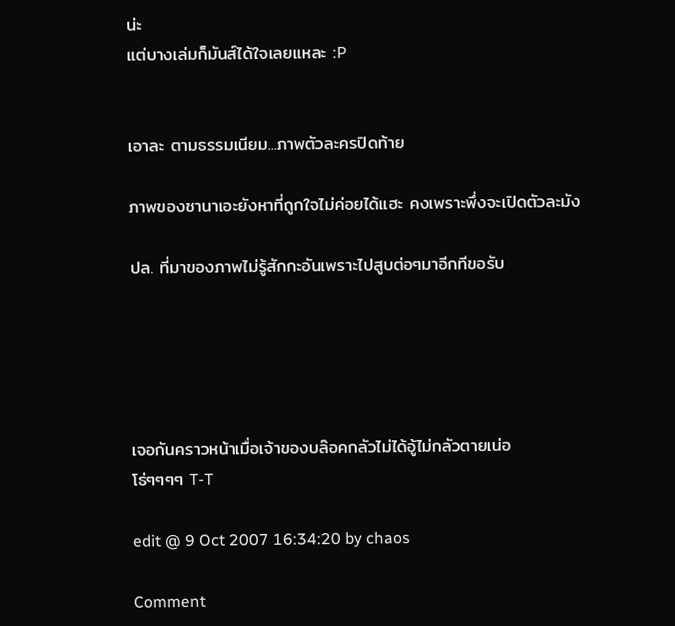น่ะ
แต่บางเล่มก็มันส์ได้ใจเลยแหละ :P


เอาละ ตามธรรมเนียม...ภาพตัวละครปิดท้าย

ภาพของซานาเอะยังหาที่ถูกใจไม่ค่อยได้แฮะ คงเพราะพึ่งจะเปิดตัวละมัง

ปล. ที่มาของภาพไม่รู้สักกะอันเพราะไปสูบต่อๆมาอีกทีขอรับ





เจอกันคราวหน้าเมื่อเจ้าของบล๊อคกลัวไม่ได้อู้ไม่กลัวตายเน่อ
โธ่ๆๆๆๆ T-T

edit @ 9 Oct 2007 16:34:20 by chaos

Comment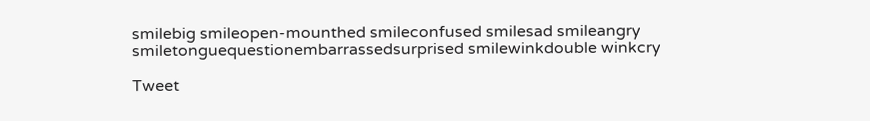smilebig smileopen-mounthed smileconfused smilesad smileangry smiletonguequestionembarrassedsurprised smilewinkdouble winkcry

Tweet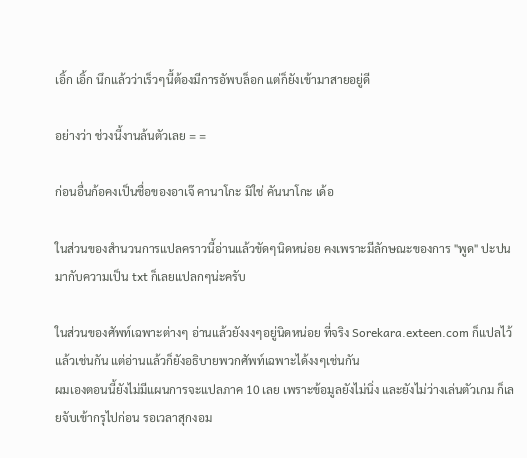เอิ้ก เอิ้ก นึกแล้วว่าเร็วๆนี้ต้องมีการอัพบล็อก แต่ก็ยังเข้ามาสายอยู่ดี

อย่างว่า ช่วงนี้งานล้นตัวเลย = =

ก่อนอื่นก้อคงเป็นชื่อของอาเจ๊ คานาโกะ มิใช่ คันนาโกะ เด้อ

ในส่วนของสำนวนการแปลคราวนี้อ่านแล้วขัดๆนิดหน่อย คงเพราะมีลักษณะของการ "พูด" ปะปนมากับความเป็น txt ก็เลยแปลกๆน่ะครับ

ในส่วนของศัพท์เฉพาะต่างๆ อ่านแล้วยังงงๆอยู่นิดหน่อย ที่จริง Sorekara.exteen.com ก็แปลไว้แล้วเช่นกัน แต่อ่านแล้วก็ยังอธิบายพวกศัพท์เฉพาะได้งงๆเช่นกัน
ผมเองตอนนี้ยังไม่มีแผนการจะแปลภาค 10 เลย เพราะข้อมูลยังไม่นิ่ง และยังไม่ว่างเล่นตัวเกม ก็เลยจับเข้ากรุไปก่อน รอเวลาสุกงอม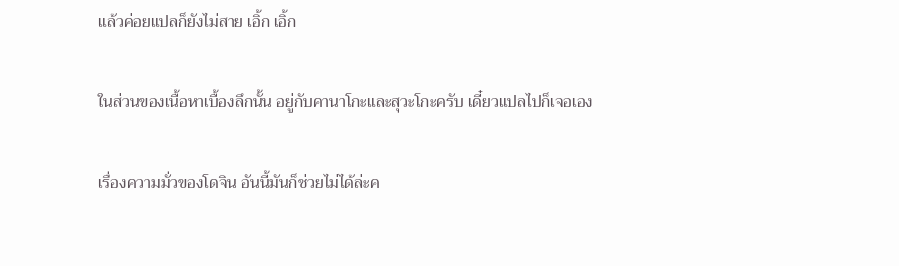แล้วค่อยแปลก็ยังไม่สาย เอิ้ก เอิ้ก

ในส่วนของเนื้อหาเบื้องลึกนั้น อยู่กับคานาโกะและสุวะโกะครับ เดี๋ยวแปลไปก็เจอเอง

เรื่องความมั่วของโดจิน อันนี้มันก็ช่วยไม่ได้ล่ะค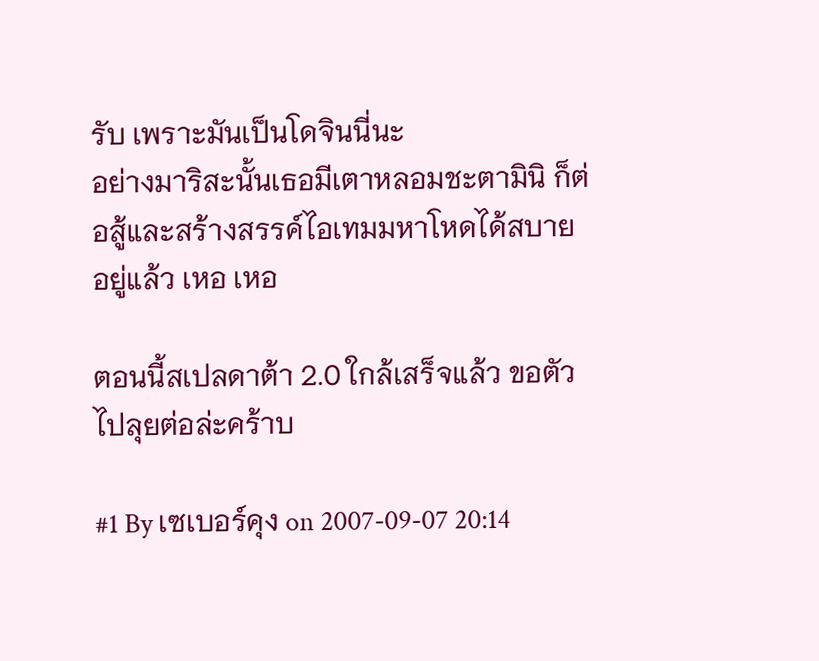รับ เพราะมันเป็นโดจินนี่นะ
อย่างมาริสะนั้นเธอมีเตาหลอมชะตามินิ ก็ต่อสู้และสร้างสรรค์ไอเทมมหาโหดได้สบายอยู่แล้ว เหอ เหอ

ตอนนี้สเปลดาต้า 2.0 ใกล้เสร็จแล้ว ขอตัวไปลุยต่อล่ะคร้าบ

#1 By เซเบอร์คุง on 2007-09-07 20:14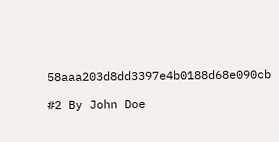58aaa203d8dd3397e4b0188d68e090cb

#2 By John Doe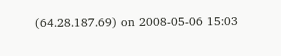(64.28.187.69) on 2008-05-06 15:03